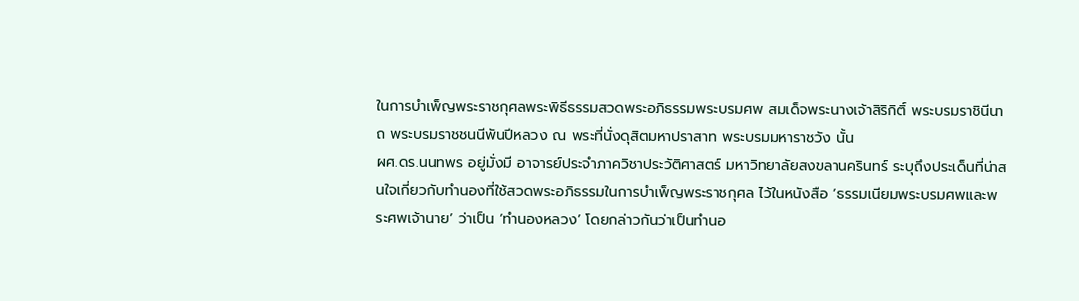ในการบำเพ็ญพระราชกุศลพระพิธีธรรมสวดพระอภิธรรมพระบรมศพ สมเด็จพระนางเจ้าสิริกิติ์ พระบรมราชินีนาถ พระบรมราชชนนีพันปีหลวง ณ พระที่นั่งดุสิตมหาปราสาท พระบรมมหาราชวัง นั้น
ผศ.ดร.นนทพร อยู่มั่งมี อาจารย์ประจำภาควิชาประวัติศาสตร์ มหาวิทยาลัยสงขลานครินทร์ ระบุถึงประเด็นที่น่าสนใจเกี่ยวกับทำนองที่ใช้สวดพระอภิธรรมในการบำเพ็ญพระราชกุศล ไว้ในหนังสือ ‘ธรรมเนียมพระบรมศพและพระศพเจ้านาย’ ว่าเป็น ‘ทำนองหลวง’ โดยกล่าวกันว่าเป็นทำนอ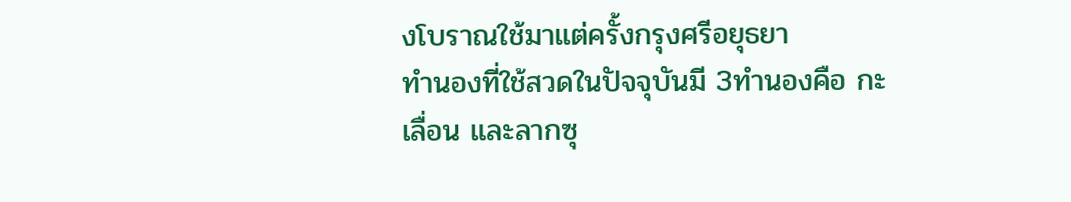งโบราณใช้มาแต่ครั้งกรุงศรีอยุธยา
ทำนองที่ใช้สวดในปัจจุบันมี 3ทำนองคือ กะ เลื่อน และลากซุ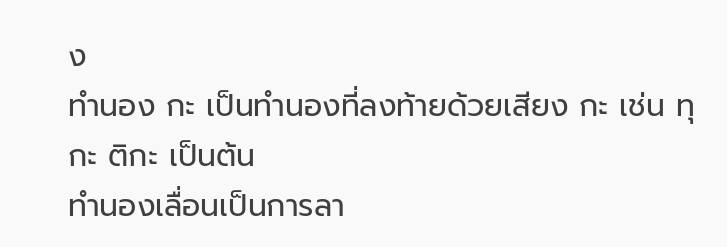ง
ทำนอง กะ เป็นทำนองที่ลงท้ายด้วยเสียง กะ เช่น ทุกะ ติกะ เป็นต้น
ทำนองเลื่อนเป็นการลา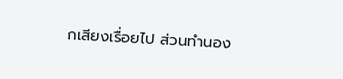กเสียงเรื่อยไป ส่วนทำนอง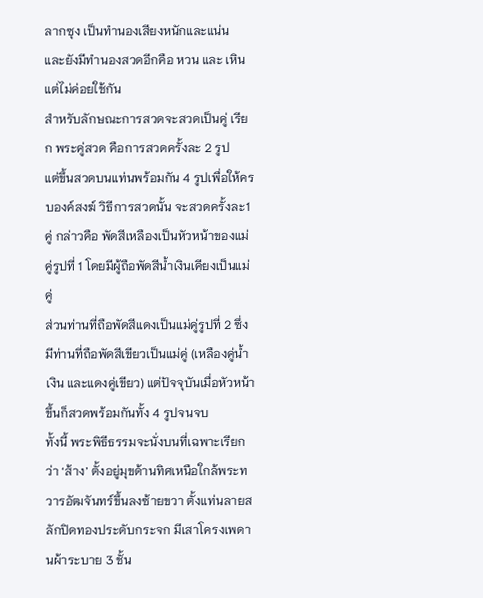ลากซุง เป็นทำนองเสียงหนักและแน่น
และยังมีทำนองสวดอีกคือ หวน และ เหิน แต่ไม่ค่อยใช้กัน
สำหรับลักษณะการสวดจะสวดเป็นคู่ เรียก พระคู่สวด คือการสวดครั้งละ 2 รูป
แต่ขึ้นสวดบนแท่นพร้อมกัน 4 รูปเพื่อให้ครบองค์สงฆ์ วิธีการสวดนั้น จะสวดครั้งละ1 คู่ กล่าวคือ พัดสีเหลืองเป็นหัวหน้าของแม่คู่รูปที่ 1 โดยมีผู้ถือพัดสีน้ำเงินเคียงเป็นแม่คู่
ส่วนท่านที่ถือพัดสีแดงเป็นแม่คู่รูปที่ 2 ซึ่งมีท่านที่ถือพัดสีเขียวเป็นแม่คู่ (เหลืองคู่น้ำเงิน และแดงคู่เขียว) แต่ปัจจุบันเมื่อหัวหน้าขึ้นก็สวดพร้อมกันทั้ง 4 รูปจนจบ
ทั้งนี้ พระพิธีธรรมจะนั่งบนที่เฉพาะเรียกว่า ‘ส้าง’ ตั้งอยู่มุขด้านทิศเหนือใกล้พระทวารอัฒจันทร์ขึ้นลงซ้ายขวา ตั้งแท่นลายสลักปิดทองประดับกระจก มีเสาโครงเพดานผ้าระบาย 3 ชั้น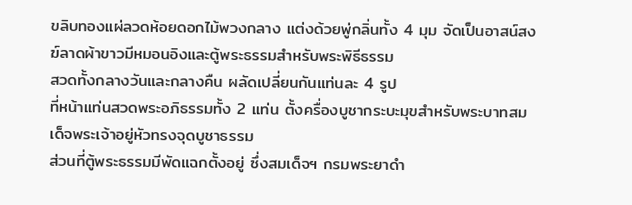ขลิบทองแผ่ลวดห้อยดอกไม้พวงกลาง แต่งด้วยพู่กลิ่นทั้ง 4 มุม จัดเป็นอาสน์สงฆ์ลาดผ้าขาวมีหมอนอิงและตู้พระธรรมสำหรับพระพิธีธรรม
สวดทั้งกลางวันและกลางคืน ผลัดเปลี่ยนกันแท่นละ 4 รูป
ที่หน้าแท่นสวดพระอภิธรรมทั้ง 2 แท่น ตั้งครื่องบูชากระบะมุขสำหรับพระบาทสมเด็จพระเจ้าอยู่หัวทรงจุดบูชาธรรม
ส่วนที่ตู้พระธรรมมีพัดแฉกตั้งอยู่ ซึ่งสมเด็จฯ กรมพระยาดำ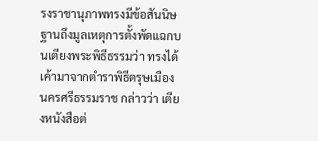รงราชานุภาพทรงมีข้อสันนิษฐานถึงมูลเหตุการตั้งพัดแฉกบนเตียงพระพิธีธรรมว่า ทรงได้เค้ามาจากตำราพิธีตรุษเมืองนครศรีธรรมราช กล่าวว่า เตียงหนังสือต่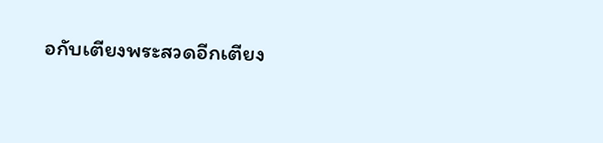อกับเตียงพระสวดอีกเตียง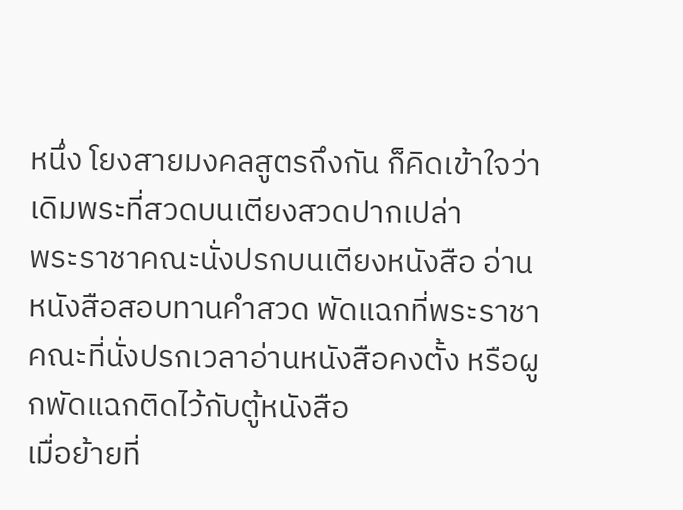หนึ่ง โยงสายมงคลสูตรถึงกัน ก็คิดเข้าใจว่าเดิมพระที่สวดบนเตียงสวดปากเปล่า
พระราชาคณะนั่งปรกบนเตียงหนังสือ อ่านหนังสือสอบทานคำสวด พัดแฉกที่พระราชาคณะที่นั่งปรกเวลาอ่านหนังสือคงตั้ง หรือผูกพัดแฉกติดไว้กับตู้หนังสือ
เมื่อย้ายที่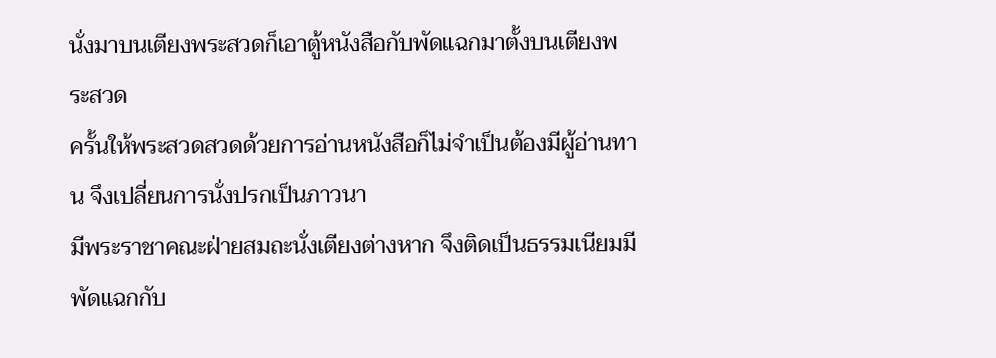นั่งมาบนเตียงพระสวดก็เอาตู้หนังสือกับพัดแฉกมาตั้งบนเตียงพระสวด
ครั้นให้พระสวดสวดด้วยการอ่านหนังสือก็ไม่จำเป็นต้องมีผู้อ่านทาน จึงเปลี่ยนการนั่งปรกเป็นภาวนา
มีพระราชาคณะฝ่ายสมถะนั่งเตียงต่างหาก จึงติดเป็นธรรมเนียมมีพัดแฉกกับ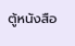ตู้หนังสือ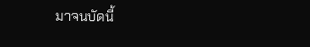มาจนบัดนี้